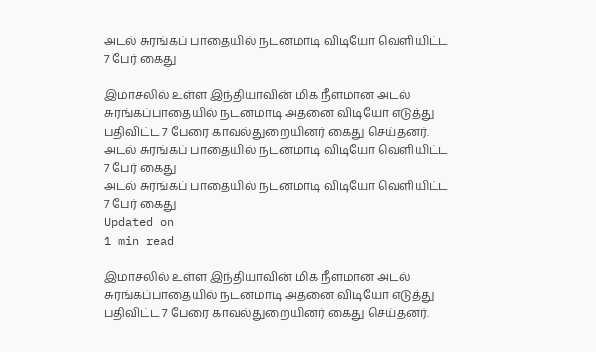அடல் சுரங்கப் பாதையில் நடனமாடி விடியோ வெளியிட்ட 7 பேர் கைது

இமாசலில் உள்ள இந்தியாவின் மிக நீளமான அடல் சுரங்கப்பாதையில் நடனமாடி அதனை விடியோ எடுத்து பதிவிட்ட 7 பேரை காவல்துறையினர் கைது செய்தனர்.
அடல் சுரங்கப் பாதையில் நடனமாடி விடியோ வெளியிட்ட 7 பேர் கைது
அடல் சுரங்கப் பாதையில் நடனமாடி விடியோ வெளியிட்ட 7 பேர் கைது
Updated on
1 min read

இமாசலில் உள்ள இந்தியாவின் மிக நீளமான அடல் சுரங்கப்பாதையில் நடனமாடி அதனை விடியோ எடுத்து பதிவிட்ட 7 பேரை காவல்துறையினர் கைது செய்தனர்.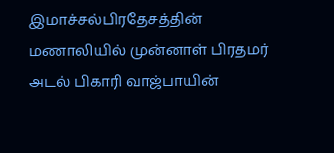இமாச்சல்பிரதேசத்தின் மணாலியில் முன்னாள் பிரதமர் அடல் பிகாரி வாஜ்பாயின்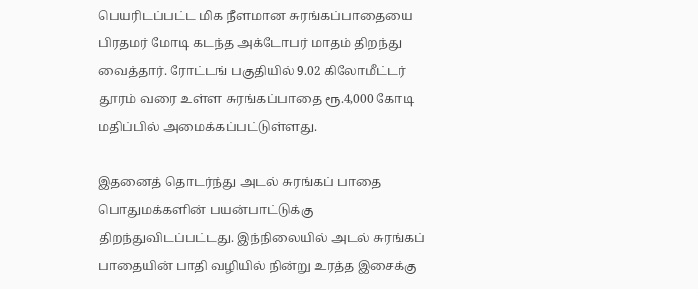பெயரிடப்பட்ட மிக நீளமான சுரங்கப்பாதையை பிரதமர் மோடி கடந்த அக்டோபர் மாதம் திறந்து வைத்தார். ரோட்டங் பகுதியில் 9.02 கிலோமீட்டர் தூரம் வரை உள்ள சுரங்கப்பாதை ரூ.4,000 கோடி மதிப்பில் அமைக்கப்பட்டுள்ளது.

இதனைத் தொடர்ந்து அடல் சுரங்கப் பாதை பொதுமக்களின் பயன்பாட்டுக்கு திறந்துவிடப்பட்டது. இந்நிலையில் அடல் சுரங்கப் பாதையின் பாதி வழியில் நின்று உரத்த இசைக்கு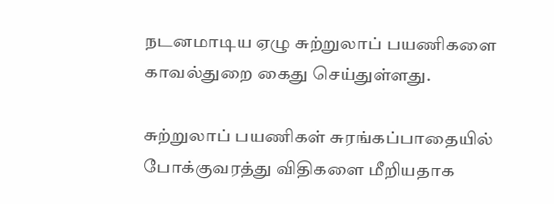நடனமாடிய ஏழு சுற்றுலாப் பயணிகளை காவல்துறை கைது செய்துள்ளது.

சுற்றுலாப் பயணிகள் சுரங்கப்பாதையில் போக்குவரத்து விதிகளை மீறியதாக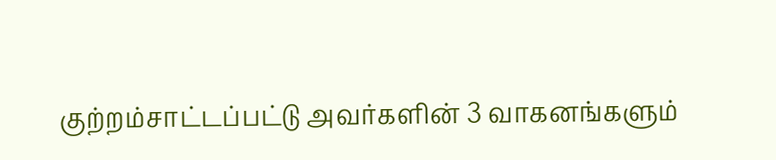குற்றம்சாட்டப்பட்டு அவர்களின் 3 வாகனங்களும்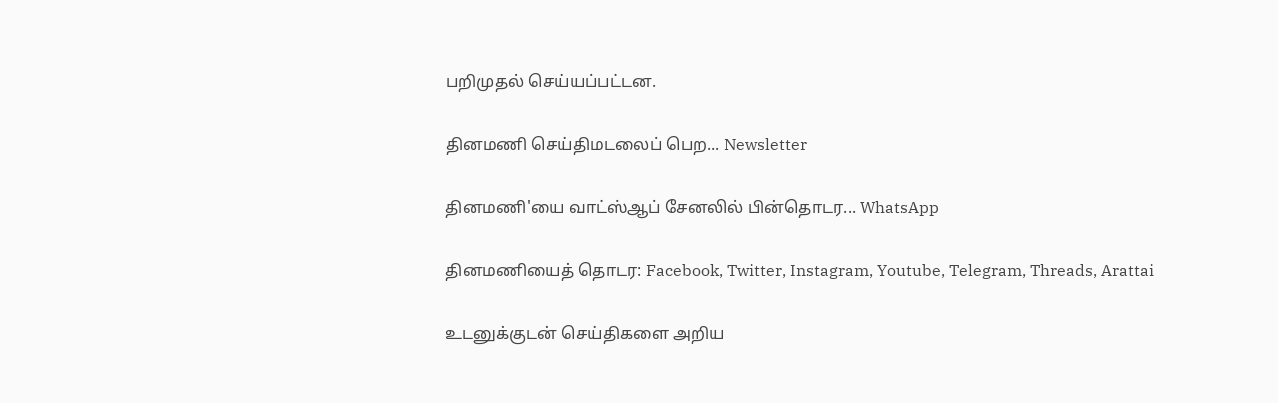பறிமுதல் செய்யப்பட்டன.

தினமணி செய்திமடலைப் பெற... Newsletter

தினமணி'யை வாட்ஸ்ஆப் சேனலில் பின்தொடர... WhatsApp

தினமணியைத் தொடர: Facebook, Twitter, Instagram, Youtube, Telegram, Threads, Arattai

உடனுக்குடன் செய்திகளை அறிய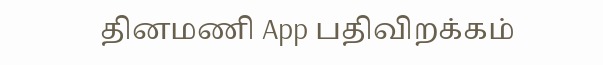தினமணி App பதிவிறக்கம்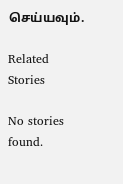செய்யவும்.

Related Stories

No stories found.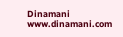Dinamani
www.dinamani.com